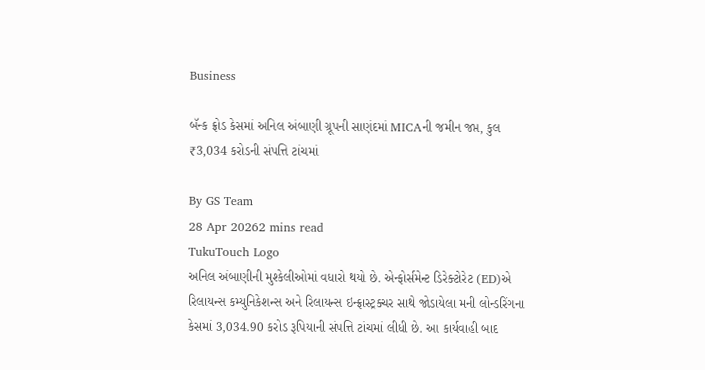Business

બૅન્ક ફ્રોડ કેસમાં અનિલ અંબાણી ગ્રૂપની સાણંદમાં MICAની જમીન જપ્ત, કુલ ₹3,034 કરોડની સંપત્તિ ટાંચમાં

By GS Team
28 Apr 20262 mins read
TukuTouch Logo
અનિલ અંબાણીની મુશ્કેલીઓમાં વધારો થયો છે. એન્ફોર્સમેન્ટ ડિરેક્ટોરેટ (ED)એ રિલાયન્સ કમ્યુનિકેશન્સ અને રિલાયન્સ ઇન્ફ્રાસ્ટ્રક્ચર સાથે જોડાયેલા મની લોન્ડરિંગના કેસમાં 3,034.90 કરોડ રૂપિયાની સંપત્તિ ટાંચમાં લીધી છે. આ કાર્યવાહી બાદ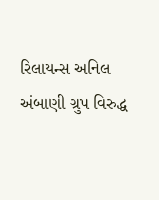રિલાયન્સ અનિલ અંબાણી ગ્રુપ વિરુદ્ધ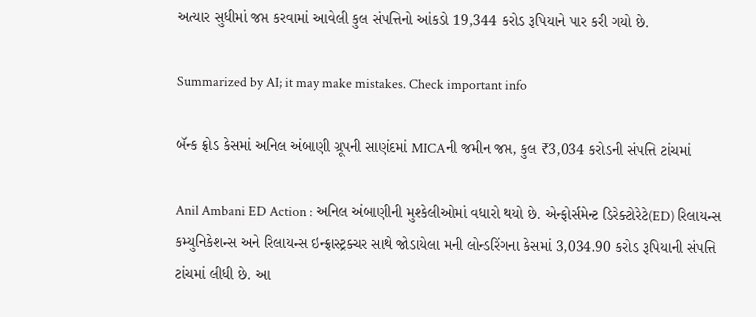અત્યાર સુધીમાં જપ્ત કરવામાં આવેલી કુલ સંપત્તિનો આંકડો 19,344 કરોડ રૂપિયાને પાર કરી ગયો છે.

Summarized by AI; it may make mistakes. Check important info

બૅન્ક ફ્રોડ કેસમાં અનિલ અંબાણી ગ્રૂપની સાણંદમાં MICAની જમીન જપ્ત, કુલ ₹3,034 કરોડની સંપત્તિ ટાંચમાં

Anil Ambani ED Action : અનિલ અંબાણીની મુશ્કેલીઓમાં વધારો થયો છે. એન્ફોર્સમેન્ટ ડિરેક્ટોરેટે(ED) રિલાયન્સ કમ્યુનિકેશન્સ અને રિલાયન્સ ઇન્ફ્રાસ્ટ્રક્ચર સાથે જોડાયેલા મની લોન્ડરિંગના કેસમાં 3,034.90 કરોડ રૂપિયાની સંપત્તિ ટાંચમાં લીધી છે. આ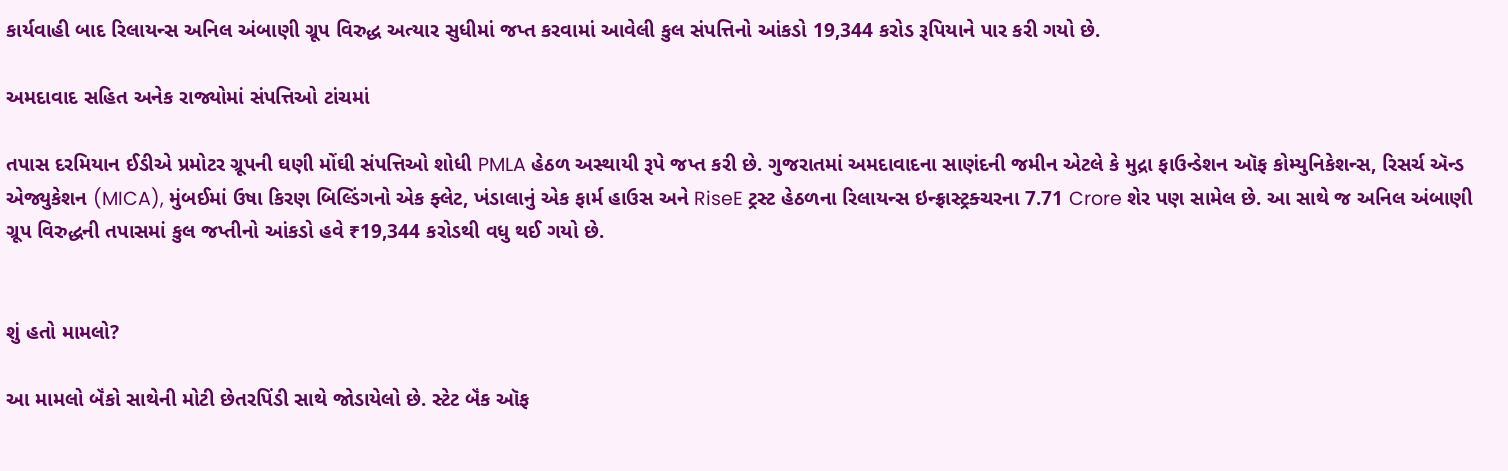કાર્યવાહી બાદ રિલાયન્સ અનિલ અંબાણી ગ્રૂપ વિરુદ્ધ અત્યાર સુધીમાં જપ્ત કરવામાં આવેલી કુલ સંપત્તિનો આંકડો 19,344 કરોડ રૂપિયાને પાર કરી ગયો છે.

અમદાવાદ સહિત અનેક રાજ્યોમાં સંપત્તિઓ ટાંચમાં

તપાસ દરમિયાન ઈડીએ પ્રમોટર ગ્રૂપની ઘણી મોંઘી સંપત્તિઓ શોધી PMLA હેઠળ અસ્થાયી રૂપે જપ્ત કરી છે. ગુજરાતમાં અમદાવાદના સાણંદની જમીન એટલે કે મુદ્રા ફાઉન્ડેશન ઑફ કોમ્યુનિકેશન્સ, રિસર્ચ ઍન્ડ એજ્યુકેશન (MICA), મુંબઈમાં ઉષા કિરણ બિલ્ડિંગનો એક ફ્લેટ, ખંડાલાનું એક ફાર્મ હાઉસ અને RiseE ટ્રસ્ટ હેઠળના રિલાયન્સ ઇન્ફ્રાસ્ટ્રક્ચરના 7.71 Crore શેર પણ સામેલ છે. આ સાથે જ અનિલ અંબાણી ગ્રૂપ વિરુદ્ધની તપાસમાં કુલ જપ્તીનો આંકડો હવે ₹19,344 કરોડથી વધુ થઈ ગયો છે.


શું હતો મામલો?

આ મામલો બૅંકો સાથેની મોટી છેતરપિંડી સાથે જોડાયેલો છે. સ્ટેટ બૅંક ઑફ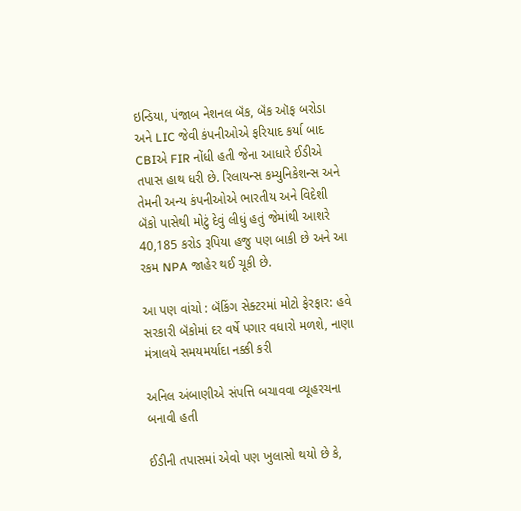ઇન્ડિયા, પંજાબ નેશનલ બૅંક, બૅંક ઑફ બરોડા અને LIC જેવી કંપનીઓએ ફરિયાદ કર્યા બાદ CBIએ FIR નોંધી હતી જેના આધારે ઈડીએ તપાસ હાથ ધરી છે. રિલાયન્સ કમ્યુનિકેશન્સ અને તેમની અન્ય કંપનીઓએ ભારતીય અને વિદેશી બૅંકો પાસેથી મોટું દેવું લીધું હતું જેમાંથી આશરે 40,185 કરોડ રૂપિયા હજુ પણ બાકી છે અને આ રકમ NPA જાહેર થઈ ચૂકી છે.

આ પણ વાંચો : બૅંકિંગ સેક્ટરમાં મોટો ફેરફાર: હવે સરકારી બૅંકોમાં દર વર્ષે પગાર વધારો મળશે, નાણા મંત્રાલયે સમયમર્યાદા નક્કી કરી

અનિલ અંબાણીએ સંપત્તિ બચાવવા વ્યૂહરચના બનાવી હતી

ઈડીની તપાસમાં એવો પણ ખુલાસો થયો છે કે,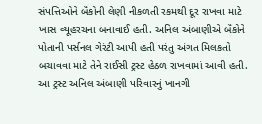સંપત્તિઓને બૅંકોની લેણી નીકળતી રકમથી દૂર રાખવા માટે ખાસ વ્યૂહરચના બનાવાઈ હતી. અનિલ અંબાણીએ બૅંકોને પોતાની પર્સનલ ગેરંટી આપી હતી પરંતુ અંગત મિલકતો બચાવવા માટે તેને રાઈસી ટ્રસ્ટ હેઠળ રાખવામાં આવી હતી. આ ટ્રસ્ટ અનિલ અંબાણી પરિવારનું ખાનગી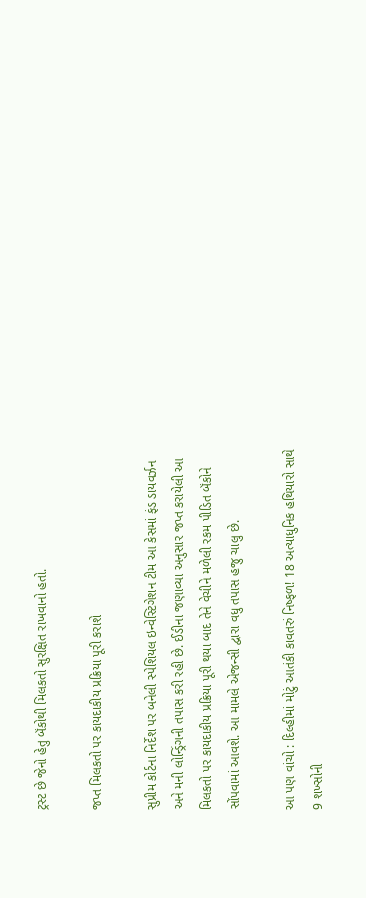ટ્રસ્ટ છે જેનો હેતુ બૅંકોથી મિલકતો સુરક્ષિત રાખવાનો હતો.

જપ્ત મિલકતો પર કાયદાકીય પ્રક્રિયા પૂરી કરાશે

સુપ્રીમ કોર્ટના નિર્દેશ પર બનેલી સ્પેશિયલ ઇન્વેસ્ટિગેશન ટીમ આ કેસમાં ફંડ ડાયવર્ઝન અને મની લોન્ડ્રિંગની તપાસ કરી રહી છે. ઈડીના જણાવ્યા અનુસાર જપ્ત કરાયેલી આ મિલકતો પર કાયદાકીય પ્રક્રિયા પૂરી થયા બાદ તેને વેચીને મળેલી રકમ પીડિત બૅંકોને સોંપવામાં આવશે. આ મામલે એજન્સી દ્વારા વધુ તપાસ હજુ ચાલુ છે.

આ પણ વાંચો : દિલ્હીમાં મોટું આતંકી કાવતરું નિષ્ફળ! 18 અત્યાધુનિક હથિયારો સાથે 9 શખ્સોની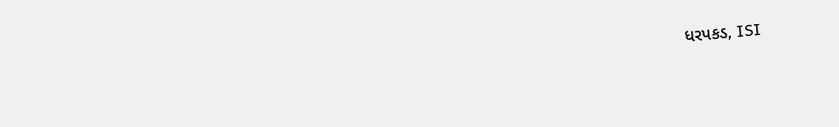ધરપકડ, ISI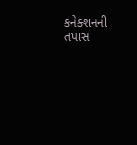કનેક્શનની તપાસ